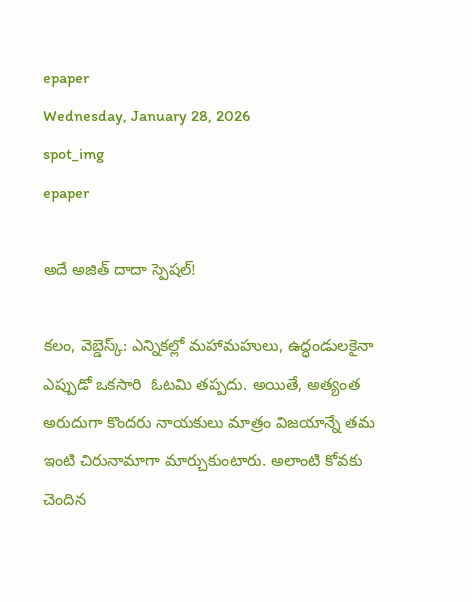epaper
Wednesday, January 28, 2026
spot_img
epaper

అదే అజిత్ దాదా స్పెషల్!

కలం, వెబ్డెస్క్: ఎన్నికల్లో మహామహులు, ఉద్ధండులకైనా ఎప్పుడో ఒకసారి  ఓటమి తప్పదు. అయితే, అత్యంత అరుదుగా కొందరు నాయకులు మాత్రం విజయాన్నే తమ ఇంటి చిరునామాగా మార్చుకుంటారు. అలాంటి కోవకు చెందిన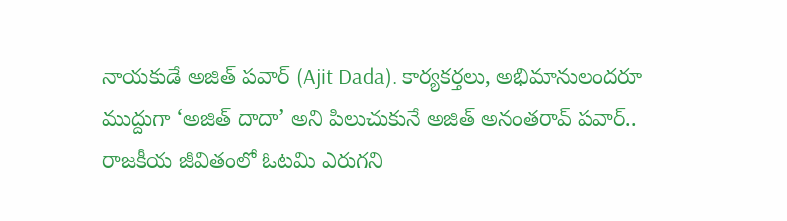నాయకుడే అజిత్ పవార్ (Ajit Dada). కార్యకర్తలు, అభిమానులందరూ ముద్దుగా ‘అజిత్ దాదా’ అని పిలుచుకునే అజిత్ అనంతరావ్ పవార్.. రాజకీయ జీవితంలో ఓటమి ఎరుగని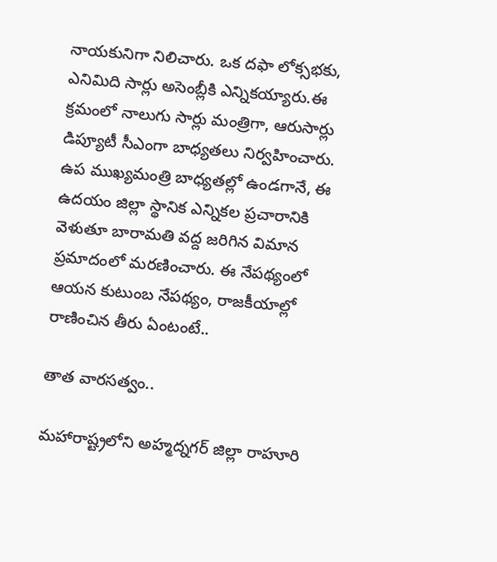నాయకునిగా నిలిచారు. ఒక దఫా లోక్సభకు, ఎనిమిది సార్లు అసెంబ్లీకి ఎన్నికయ్యారు.ఈ క్రమంలో నాలుగు సార్లు మంత్రిగా, ఆరుసార్లు డిప్యూటీ సీఎంగా బాధ్యతలు నిర్వహించారు. ఉప ముఖ్యమంత్రి బాధ్యతల్లో ఉండగానే, ఈ ఉదయం జిల్లా స్థానిక ఎన్నికల ప్రచారానికి వెళుతూ బారామతి వద్ద జరిగిన విమాన ప్రమాదంలో మరణించారు. ఈ నేపథ్యంలో ఆయన కుటుంబ నేపథ్యం, రాజకీయాల్లో రాణించిన తీరు ఏంటంటే..

తాత వారసత్వం..

మహారాష్ట్రలోని అహ్మద్నగర్ జిల్లా రాహూరి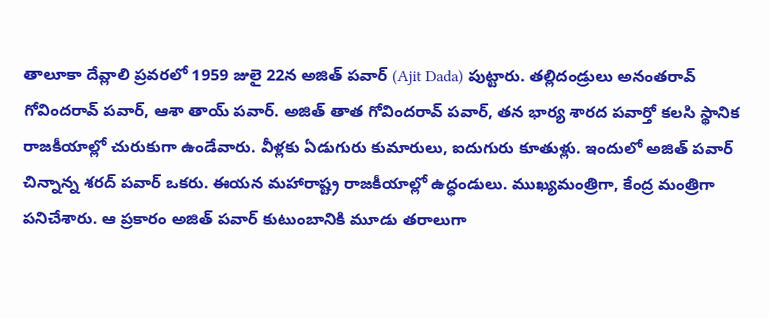తాలూకా దేవ్లాలి ప్రవరలో 1959 జులై 22న అజిత్ పవార్ (Ajit Dada) పుట్టారు. తల్లిదండ్రులు అనంతరావ్ గోవిందరావ్ పవార్, ఆశా తాయ్ పవార్. అజిత్ తాత గోవిందరావ్ పవార్, తన భార్య శారద పవార్తో కలసి స్థానిక రాజకీయాల్లో చురుకుగా ఉండేవారు. వీళ్లకు ఏడుగురు కుమారులు, ఐదుగురు కూతుళ్లు. ఇందులో అజిత్ పవార్ చిన్నాన్న శరద్ పవార్ ఒకరు. ఈయన మహారాష్ట్ర రాజకీయాల్లో ఉద్ధండులు. ముఖ్యమంత్రిగా, కేంద్ర మంత్రిగా పనిచేశారు. ఆ ప్రకారం అజిత్ పవార్ కుటుంబానికి మూడు తరాలుగా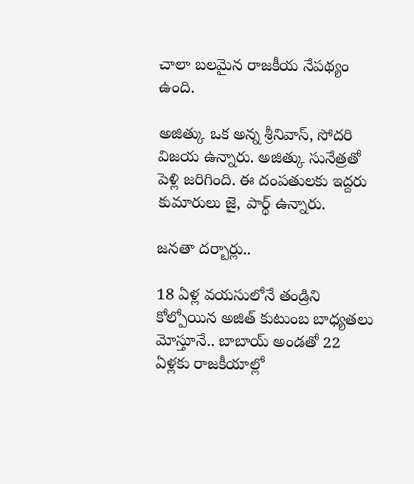చాలా బలమైన రాజకీయ నేపథ్యం ఉంది.

అజిత్కు ఒక అన్న శ్రీనివాస్, సోదరి విజయ ఉన్నారు. అజిత్కు సునేత్రతో పెళ్లి జరిగింది. ఈ దంపతులకు ఇద్దరు కుమారులు జై, పార్థ్ ఉన్నారు.

జనతా దర్బార్లు..

18 ఏళ్ల వయసులోనే తండ్రిని కోల్పోయిన అజిత్ కుటుంబ బాధ్యతలు మోస్తూనే.. బాబాయ్ అండతో 22 ఏళ్లకు రాజకీయాల్లో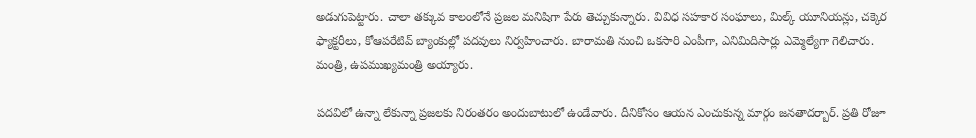అడుగుపెట్టారు. చాలా తక్కువ కాలంలోనే ప్రజల మనిషిగా పేరు తెచ్చుకున్నారు. వివిధ సహకార సంఘాలు, మిల్క్ యూనియన్లు, చక్కెర ఫ్యాక్టరీలు, కోఆపరేటివ్ బ్యాంకుల్లో పదవులు నిర్వహించారు. బారామతి నుంచి ఒకసారి ఎంపీగా, ఎనిమిదిసార్లు ఎమ్మెల్యేగా గెలిచారు. మంత్రి, ఉపముఖ్యమంత్రి అయ్యారు.

పదవిలో ఉన్నా లేకున్నా ప్రజలకు నిరంతరం అందుబాటులో ఉండేవారు. దీనికోసం ఆయన ఎంచుకున్న మార్గం జనతాదర్బార్. ప్రతి రోజూ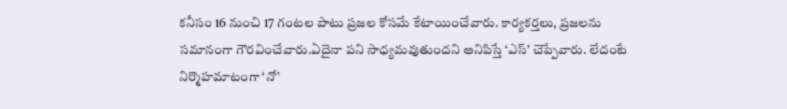కనీసం 16 నుంచి 17 గంటల పాటు ప్రజల కోసమే కేటాయించేవారు. కార్యకర్తలు, ప్రజలను సమానంగా గౌరవించేవారు.ఏదైనా పని సాధ్యమవుతుందని అనిపిస్తే ‘ఎస్’ చెప్పేవారు. లేదంటే నిర్మొహమాటంగా ‘నో’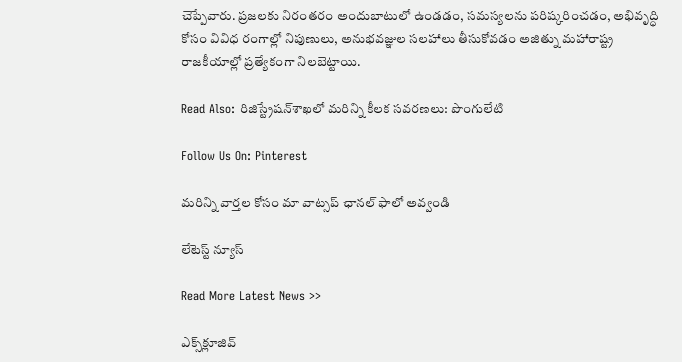చెప్పేవారు. ప్రజలకు నిరంతరం అందుబాటులో ఉండడం, సమస్యలను పరిష్కరించడం, అభివృద్ధి కోసం వివిధ రంగాల్లో నిపుణులు, అనుభవజ్ఞుల సలహాలు తీసుకోవడం అజిత్ను మహారాష్ట్ర రాజకీయాల్లో ప్రత్యేకంగా నిలబెట్టాయి.

Read Also: రిజిస్ట్రేషన్‌శాఖలో మరిన్ని కీలక సవరణలు: పొంగులేటి

Follow Us On: Pinterest

మ‌రిన్ని వార్త‌ల కోసం మా వాట్స‌ప్ ఛాన‌ల్ ఫాలో అవ్వండి

లేటెస్ట్ న్యూస్‌

Read More Latest News >>

ఎక్స్‌క్లూజివ్‌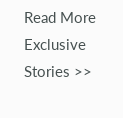Read More Exclusive Stories >>